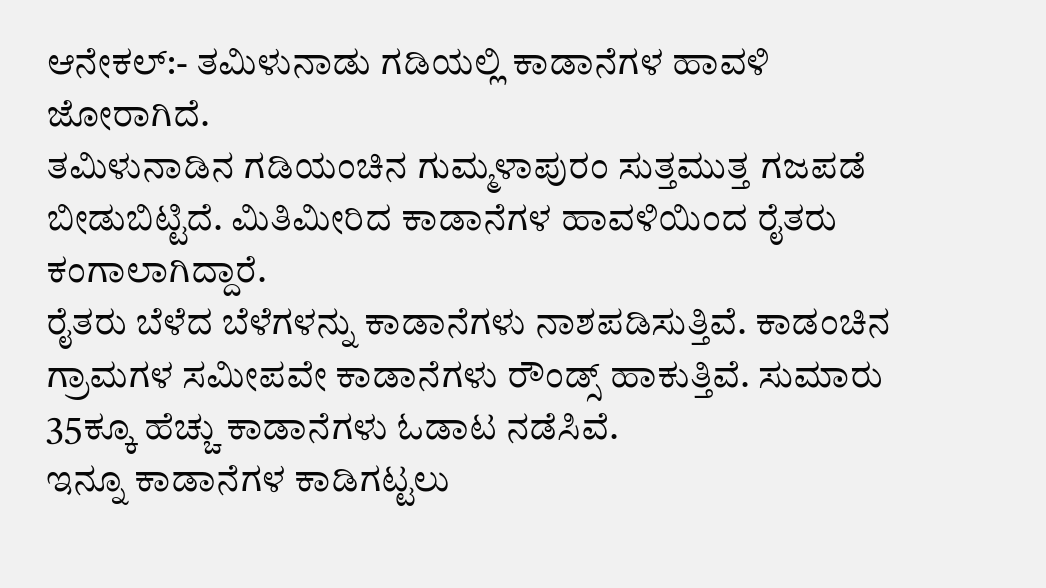ಆನೇಕಲ್:- ತಮಿಳುನಾಡು ಗಡಿಯಲ್ಲಿ ಕಾಡಾನೆಗಳ ಹಾವಳಿ ಜೋರಾಗಿದೆ.
ತಮಿಳುನಾಡಿನ ಗಡಿಯಂಚಿನ ಗುಮ್ಮಳಾಪುರಂ ಸುತ್ತಮುತ್ತ ಗಜಪಡೆ ಬೀಡುಬಿಟ್ಟಿದೆ. ಮಿತಿಮೀರಿದ ಕಾಡಾನೆಗಳ ಹಾವಳಿಯಿಂದ ರೈತರು ಕಂಗಾಲಾಗಿದ್ದಾರೆ.
ರೈತರು ಬೆಳೆದ ಬೆಳೆಗಳನ್ನು ಕಾಡಾನೆಗಳು ನಾಶಪಡಿಸುತ್ತಿವೆ. ಕಾಡಂಚಿನ ಗ್ರಾಮಗಳ ಸಮೀಪವೇ ಕಾಡಾನೆಗಳು ರೌಂಡ್ಸ್ ಹಾಕುತ್ತಿವೆ. ಸುಮಾರು 35ಕ್ಕೂ ಹೆಚ್ಚು ಕಾಡಾನೆಗಳು ಓಡಾಟ ನಡೆಸಿವೆ.
ಇನ್ನೂ ಕಾಡಾನೆಗಳ ಕಾಡಿಗಟ್ಟಲು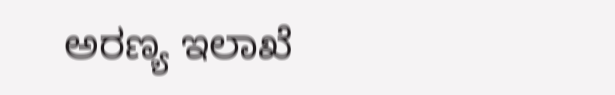ಅರಣ್ಯ ಇಲಾಖೆ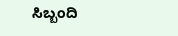ಸಿಬ್ಬಂದಿ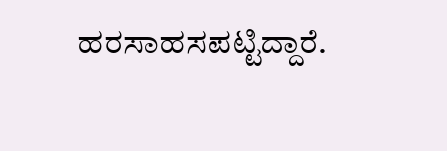ಹರಸಾಹಸಪಟ್ಟಿದ್ದಾರೆ.